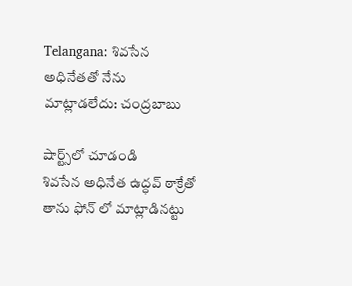Telangana: శివసేన అధినేతతో నేను మాట్లాడలేదు: చంద్రబాబు

షార్ట్స్‌లో చూడండి
శివసేన అధినేత ఉద్ధవ్ ఠాక్రేతో తాను ఫోన్ లో మాట్లాడినట్టు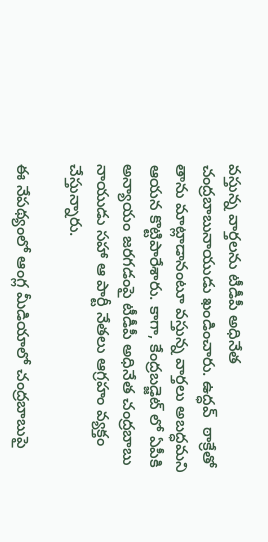వస్తున్న వార్తలను టీడీపీ అధినేత చంద్రబాబునాయుడు ఖండించారు. ఉద్ధవ్  ఠాక్రేతో తాను మాట్లాడానంటూ వస్తున్న వార్తలు అబద్ధమని ఆయన కొట్టిపారేశారు. కాగా, కేంద్రబడ్జెట్ లో ఏపీకి అన్యాయం జరగడంపై టీడీపీ అధినేత చంద్రబాబు నాయుడు సహా ఆ పార్టీ నేతలు ఆగ్రహం వ్యక్తం చేస్తున్నారు.

ఈ నేపథ్యంలో ఆంగ్ల మీడియాలో చంద్రబాబుపై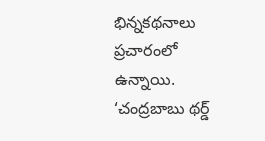భిన్నకథనాలు ప్రచారంలో ఉన్నాయి. ‘చంద్రబాబు థర్డ్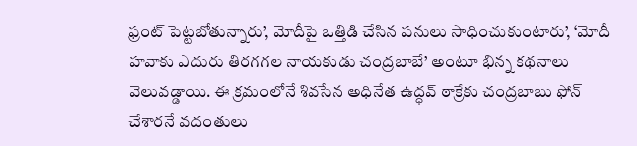ఫ్రంట్ పెట్టబోతున్నారు’, మోదీపై ఒత్తిడి చేసిన పనులు సాధించుకుంటారు’, ‘మోదీ హవాకు ఎదురు తిరగగల నాయకుడు చంద్రబాబే’ అంటూ భిన్న కథనాలు వెలువడ్డాయి. ఈ క్రమంలోనే శివసేన అధినేత ఉద్ధవ్ ఠాక్రేకు చంద్రబాబు ఫోన్ చేశారనే వదంతులు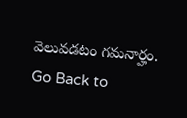వెలువడటం గమనార్హం.
Go Back to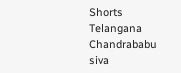Shorts
Telangana
Chandrababu
siva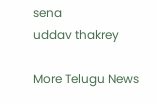sena
uddav thakrey

More Telugu News